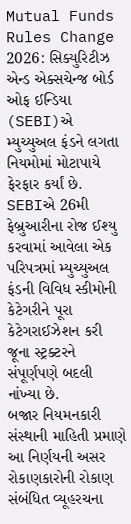Mutual Funds Rules Change 2026: સિક્યુરિટીઝ એન્ડ એક્સચેન્જ બોર્ડ ઓફ ઈન્ડિયા (SEBI)એ મ્યુચ્યુઅલ ફંડને લગતા નિયમોમાં મોટાપાયે ફેરફાર કર્યાં છે. SEBIએ 26મી ફેબ્રુઆરીના રોજ ઈશ્યુ કરવામાં આવેલા એક પરિપત્રમાં મ્યુચ્યુઅલ ફંડની વિવિધ સ્કીમોની કેટેગરીને પૂરા કેટેગરાઈઝેશન કરી જૂના સ્ટ્રક્ટરને સંપૂર્ણપણે બદલી નાંખ્યા છે.
બજાર નિયમનકારી સંસ્થાની માહિતી પ્રમાણે આ નિર્ણયની અસર રોકાણકારોની રોકાણ સંબંધિત વ્યૂહરચના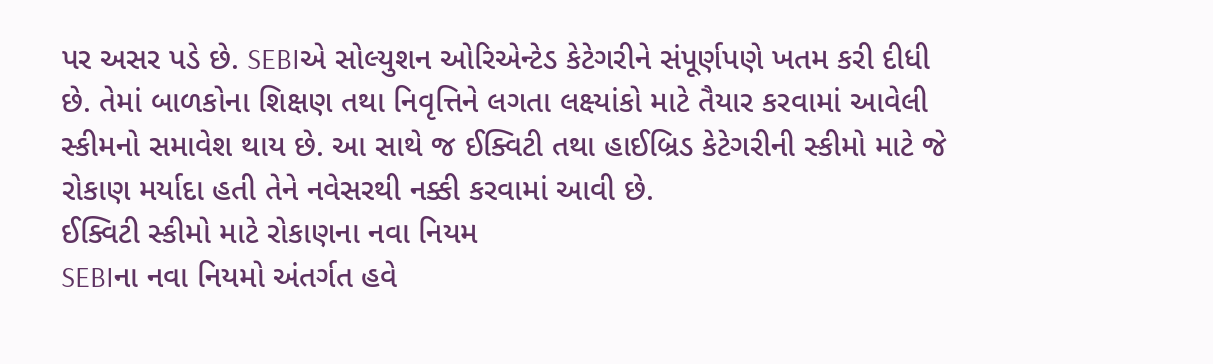પર અસર પડે છે. SEBIએ સોલ્યુશન ઓરિએન્ટેડ કેટેગરીને સંપૂર્ણપણે ખતમ કરી દીધી છે. તેમાં બાળકોના શિક્ષણ તથા નિવૃત્તિને લગતા લક્ષ્યાંકો માટે તૈયાર કરવામાં આવેલી સ્કીમનો સમાવેશ થાય છે. આ સાથે જ ઈક્વિટી તથા હાઈબ્રિડ કેટેગરીની સ્કીમો માટે જે રોકાણ મર્યાદા હતી તેને નવેસરથી નક્કી કરવામાં આવી છે.
ઈક્વિટી સ્કીમો માટે રોકાણના નવા નિયમ
SEBIના નવા નિયમો અંતર્ગત હવે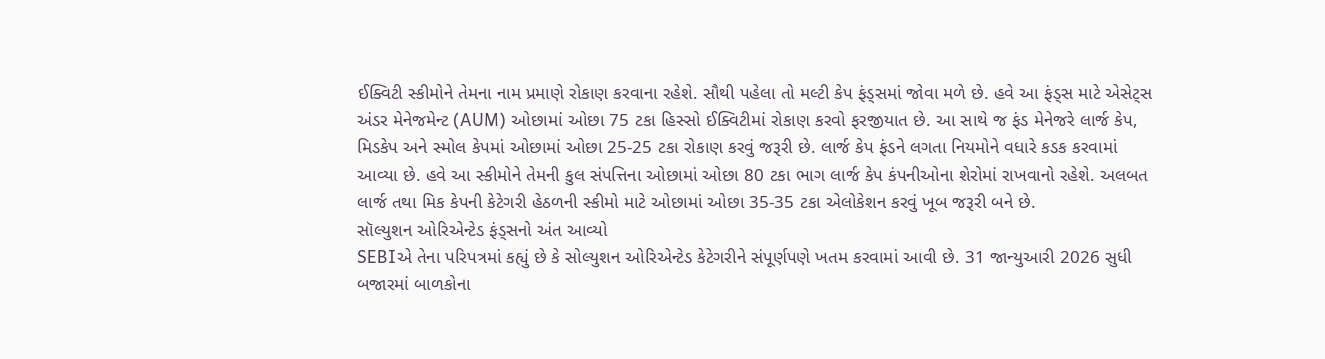ઈક્વિટી સ્કીમોને તેમના નામ પ્રમાણે રોકાણ કરવાના રહેશે. સૌથી પહેલા તો મલ્ટી કેપ ફંડ્સમાં જોવા મળે છે. હવે આ ફંડ્સ માટે એસેટ્સ અંડર મેનેજમેન્ટ (AUM) ઓછામાં ઓછા 75 ટકા હિસ્સો ઈક્વિટીમાં રોકાણ કરવો ફરજીયાત છે. આ સાથે જ ફંડ મેનેજરે લાર્જ કેપ, મિડકેપ અને સ્મોલ કેપમાં ઓછામાં ઓછા 25-25 ટકા રોકાણ કરવું જરૂરી છે. લાર્જ કેપ ફંડને લગતા નિયમોને વધારે કડક કરવામાં આવ્યા છે. હવે આ સ્કીમોને તેમની કુલ સંપત્તિના ઓછામાં ઓછા 80 ટકા ભાગ લાર્જ કેપ કંપનીઓના શેરોમાં રાખવાનો રહેશે. અલબત લાર્જ તથા મિક કેપની કેટેગરી હેઠળની સ્કીમો માટે ઓછામાં ઓછા 35-35 ટકા એલોકેશન કરવું ખૂબ જરૂરી બને છે.
સૉલ્યુશન ઓરિએન્ટેડ ફંડ્સનો અંત આવ્યો
SEBIએ તેના પરિપત્રમાં કહ્યું છે કે સોલ્યુશન ઓરિએન્ટેડ કેટેગરીને સંપૂર્ણપણે ખતમ કરવામાં આવી છે. 31 જાન્યુઆરી 2026 સુધી બજારમાં બાળકોના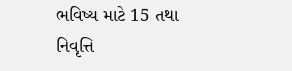ભવિષ્ય માટે 15 તથા નિવૃત્તિ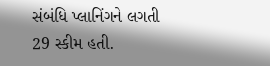સંબંધિ પ્લાનિંગને લગતી 29 સ્કીમ હતી.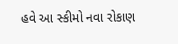હવે આ સ્કીમો નવા રોકાણ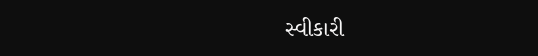સ્વીકારી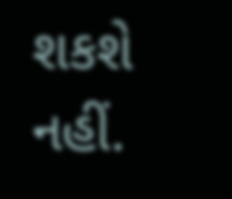શકશે નહીં.